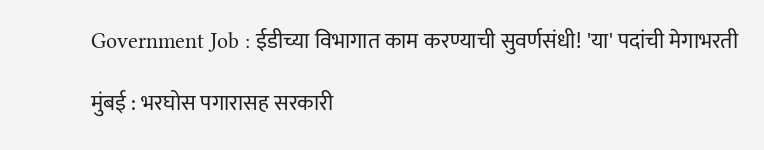Government Job : ईडीच्या विभागात काम करण्याची सुवर्णसंधी! 'या' पदांची मेगाभरती

मुंबई : भरघोस पगारासह सरकारी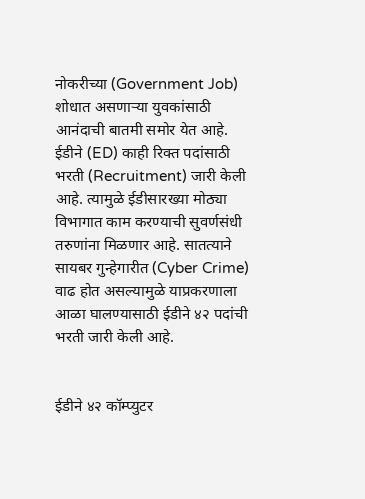नोकरीच्या (Government Job) शोधात असणाऱ्या युवकांसाठी आनंदाची बातमी समोर येत आहे. ईडीने (ED) काही रिक्त पदांसाठी भरती (Recruitment) जारी केली आहे. त्यामुळे ईडीसारख्या मोठ्या विभागात काम करण्याची सुवर्णसंधी तरुणांना मिळणार आहे. सातत्याने सायबर गुन्हेगारीत (Cyber Crime) वाढ होत असल्यामुळे याप्रकरणाला आळा घालण्यासाठी ईडीने ४२ पदांची भरती जारी केली आहे.


ईडीने ४२ कॉम्प्युटर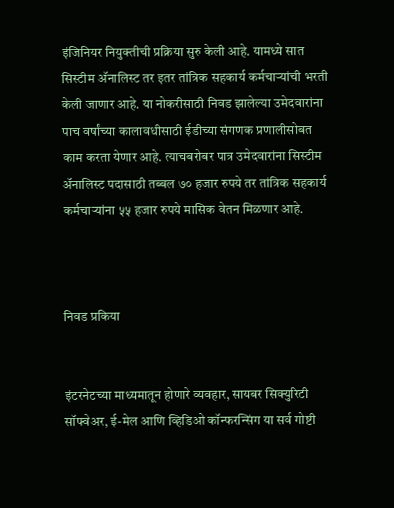इंजिनियर नियुक्तीची प्रक्रिया सुरु केली आहे. यामध्ये सात सिस्टीम अ‍ॅनालिस्ट तर इतर तांत्रिक सहकार्य कर्मचाऱ्यांची भरती केली जाणार आहे. या नोकरीसाठी निवड झालेल्या उमेदवारांना पाच वर्षांच्या कालावधीसाठी ईडीच्या संगणक प्रणालीसोबत काम करता येणार आहे. त्याचबरोबर पात्र उमेदवारांना सिस्टीम अ‍ॅनालिस्ट पदासाठी तब्बल ७० हजार रुपये तर तांत्रिक सहकार्य कर्मचाऱ्यांना ५५ हजार रुपये मासिक वेतन मिळणार आहे.



निवड प्रकिया


इंटरनेटच्या माध्यमातून होणारे व्यवहार, सायबर सिक्युरिटी सॉफ्वेअर, ई-मेल आणि व्हिडिओ कॉन्फरन्सिंग या सर्व गोष्टी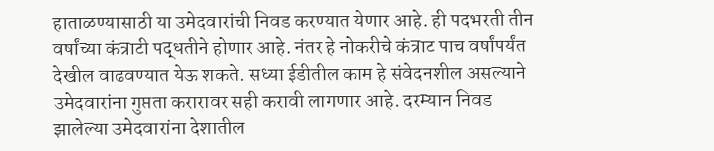हाताळण्यासाठी या उमेदवारांची निवड करण्यात येणार आहे. ही पदभरती तीन वर्षांच्या कंत्राटी पद्धतीने होणार आहे. नंतर हे नोकरीचे कंत्राट पाच वर्षांपर्यंत देखील वाढवण्यात येऊ शकते. सध्या ईडीतील काम हे संवेदनशील असल्याने उमेदवारांना गुप्तता करारावर सही करावी लागणार आहे. दरम्यान निवड झालेल्या उमेदवारांना देशातील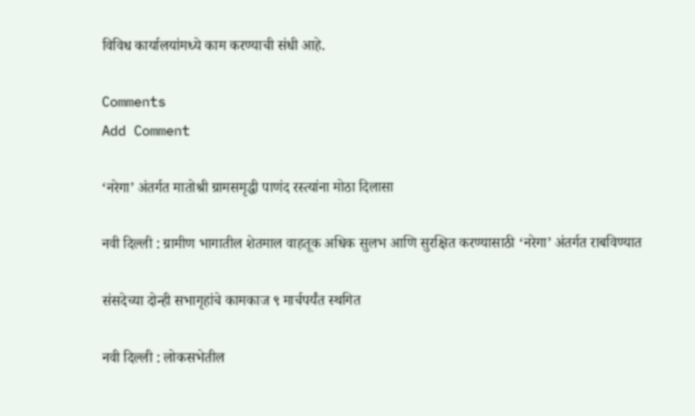विविध कार्यालयांमध्ये काम करण्याची संधी आहे.

Comments
Add Comment

‘नरेगा’ अंतर्गत मातोश्री ग्रामसमृद्धी पाणंद रस्त्यांना मोठा दिलासा

नवी दिल्ली : ग्रामीण भागातील शेतमाल वाहतूक अधिक सुलभ आणि सुरक्षित करण्यासाठी ‘नरेगा’ अंतर्गत राबविण्यात

संसदेच्या दोन्ही सभागृहांचे कामकाज ९ मार्चपर्यंत स्थगित

नवी दिल्ली : लोकसभेतील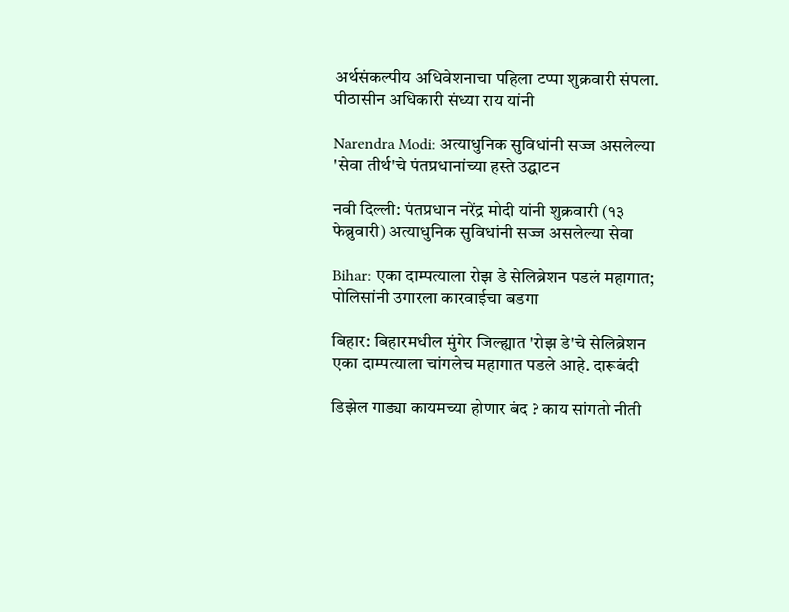अर्थसंकल्पीय अधिवेशनाचा पहिला टप्पा शुक्रवारी संपला. पीठासीन अधिकारी संध्या राय यांनी

Narendra Modi: अत्याधुनिक सुविधांनी सज्ज असलेल्या 'सेवा तीर्थ'चे पंतप्रधानांच्या हस्ते उद्घाटन

नवी दिल्ली: पंतप्रधान नरेंद्र मोदी यांनी शुक्रवारी (१३ फेब्रुवारी) अत्याधुनिक सुविधांनी सज्ज असलेल्या सेवा

Bihar: एका दाम्पत्याला रोझ डे सेलिब्रेशन पडलं महागात; पोलिसांनी उगारला कारवाईचा बडगा

बिहार: बिहारमधील मुंगेर जिल्ह्यात 'रोझ डे'चे सेलिब्रेशन एका दाम्पत्याला चांगलेच महागात पडले आहे. दारूबंदी

डिझेल गाड्या कायमच्या होणार बंद ? काय सांगतो नीती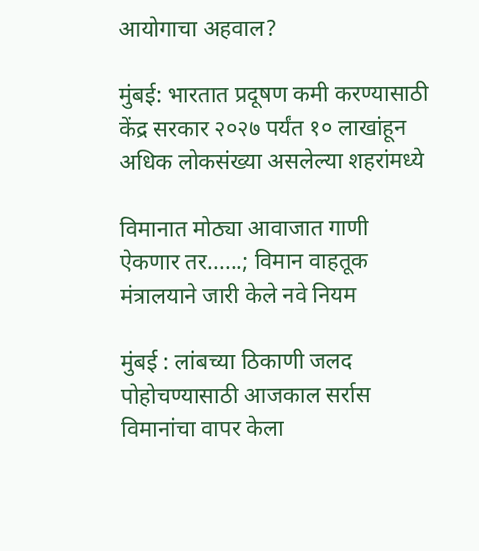आयोगाचा अहवाल?

मुंबई: भारतात प्रदूषण कमी करण्यासाठी केंद्र सरकार २०२७ पर्यंत १० लाखांहून अधिक लोकसंख्या असलेल्या शहरांमध्ये

विमानात मोठ्या आवाजात गाणी ऐकणार तर......; विमान वाहतूक मंत्रालयाने जारी केले नवे नियम

मुंबई : लांबच्या ठिकाणी जलद पोहोचण्यासाठी आजकाल सर्रास विमानांचा वापर केला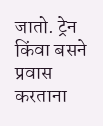जातो. ट्रेन किंवा बसने प्रवास करताना